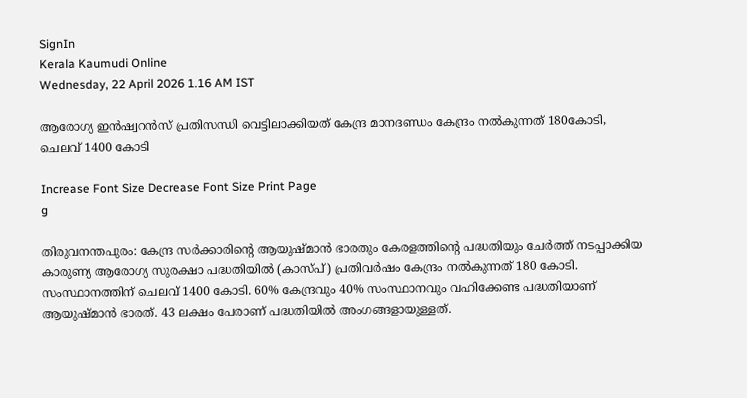SignIn
Kerala Kaumudi Online
Wednesday, 22 April 2026 1.16 AM IST

ആരോഗ്യ ഇൻഷ്വറൻസ് പ്രതിസന്ധി വെട്ടിലാക്കിയത് കേന്ദ്ര മാനദണ്ഡം കേന്ദ്രം നൽകുന്നത് 180കോടി, ചെലവ് 1400 കോടി

Increase Font Size Decrease Font Size Print Page
g

തിരുവനന്തപുരം: കേന്ദ്ര സർക്കാരിന്റെ ആയുഷ്‌മാൻ ഭാരതും കേരളത്തിന്റെ പദ്ധതിയും ചേർത്ത് നടപ്പാക്കിയ കാരുണ്യ ആരോഗ്യ സുരക്ഷാ പദ്ധതിയിൽ (കാ‌സ്‌പ്) പ്രതിവർഷം കേന്ദ്രം നൽകുന്നത് 180 കോടി. സംസ്ഥാനത്തിന് ചെലവ് 1400 കോടി. 60% കേന്ദ്രവും 40% സംസ്ഥാനവും വഹിക്കേണ്ട പദ്ധതിയാണ് ആയുഷ്മാൻ ഭാരത്. 43 ലക്ഷം പേരാണ് പദ്ധതിയിൽ അംഗങ്ങളായുള്ളത്.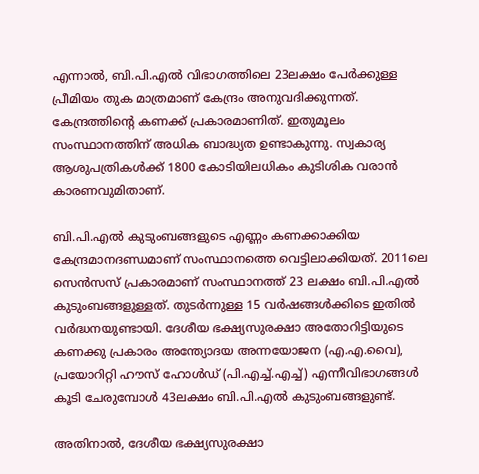എന്നാൽ, ബി.പി.എൽ വിഭാഗത്തിലെ 23ലക്ഷം പേർക്കുള്ള പ്രീമിയം തുക മാത്രമാണ് കേന്ദ്രം അനുവദിക്കുന്നത്. കേന്ദ്രത്തിന്റെ കണക്ക് പ്രകാരമാണിത്. ഇതുമൂലം സംസ്ഥാനത്തിന് അധിക ബാദ്ധ്യത ഉണ്ടാകുന്നു. സ്വകാര്യ ആശുപത്രികൾക്ക് 1800 കോടിയിലധികം കുടിശിക വരാൻ കാരണവുമിതാണ്.

ബി.പി.എൽ കുടുംബങ്ങളുടെ എണ്ണം കണക്കാക്കിയ കേന്ദ്രമാനദണ്ഡമാണ് സംസ്ഥാനത്തെ വെട്ടിലാക്കിയത്. 2011ലെ സെൻസസ് പ്രകാരമാണ് സംസ്ഥാനത്ത് 23 ലക്ഷം ബി.പി.എൽ കുടുംബങ്ങളുള്ളത്. തുടർന്നുള്ള 15 വർഷങ്ങൾക്കിടെ ഇതിൽ വർദ്ധനയുണ്ടായി. ദേശീയ ഭക്ഷ്യസുരക്ഷാ അതോറിട്ടിയുടെ കണക്കു പ്രകാരം അന്ത്യോദയ അന്നയോജന (എ.എ.വൈ), പ്രയോറിറ്റി ഹൗസ് ഹോൾഡ് (പി.എച്ച്.എച്ച്) എന്നീവിഭാഗങ്ങൾ കൂടി ചേരുമ്പോൾ 43ലക്ഷം ബി.പി.എൽ കുടുംബങ്ങളുണ്ട്.

അതിനാൽ, ദേശീയ ഭക്ഷ്യസുരക്ഷാ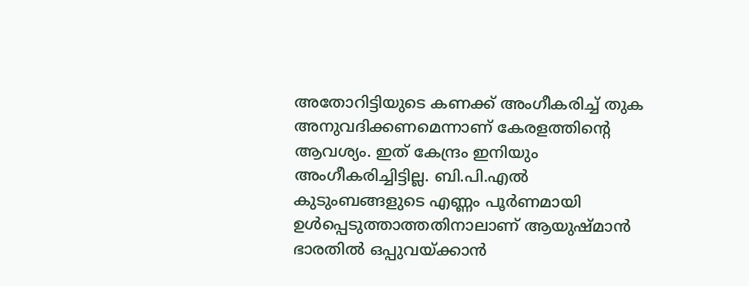അതോറിട്ടിയുടെ കണക്ക് അംഗീകരിച്ച് തുക അനുവദിക്കണമെന്നാണ് കേരളത്തിന്റെ ആവശ്യം. ഇത് കേന്ദ്രം ഇനിയും അംഗീകരിച്ചിട്ടില്ല. ബി.പി.എൽ കുടുംബങ്ങളുടെ എണ്ണം പൂർണമായി ഉൾപ്പെടുത്താത്തതിനാലാണ് ആയുഷ്മാൻ ഭാരതിൽ ഒപ്പുവയ്ക്കാൻ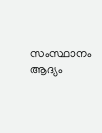സംസ്ഥാനം ആദ്യം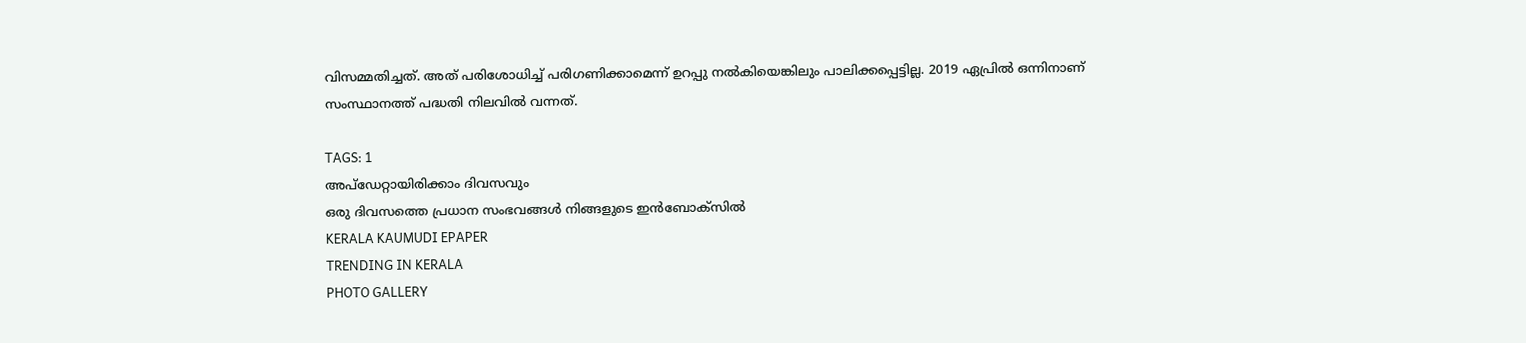വിസമ്മതിച്ചത്. അത് പരിശോധിച്ച് പരിഗണിക്കാമെന്ന് ഉറപ്പു നൽകിയെങ്കിലും പാലിക്കപ്പെട്ടില്ല. 2019 ഏപ്രിൽ ഒന്നിനാണ് സംസ്ഥാനത്ത് പദ്ധതി നിലവിൽ വന്നത്.

TAGS: 1
അപ്ഡേറ്റായിരിക്കാം ദിവസവും
ഒരു ദിവസത്തെ പ്രധാന സംഭവങ്ങൾ നിങ്ങളുടെ ഇൻബോക്സിൽ
KERALA KAUMUDI EPAPER
TRENDING IN KERALA
PHOTO GALLERY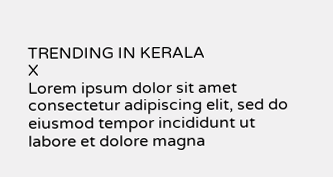TRENDING IN KERALA
X
Lorem ipsum dolor sit amet
consectetur adipiscing elit, sed do eiusmod tempor incididunt ut labore et dolore magna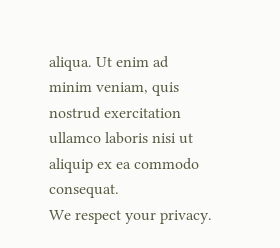aliqua. Ut enim ad minim veniam, quis nostrud exercitation ullamco laboris nisi ut aliquip ex ea commodo consequat.
We respect your privacy.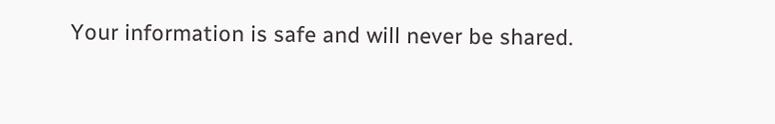Your information is safe and will never be shared.